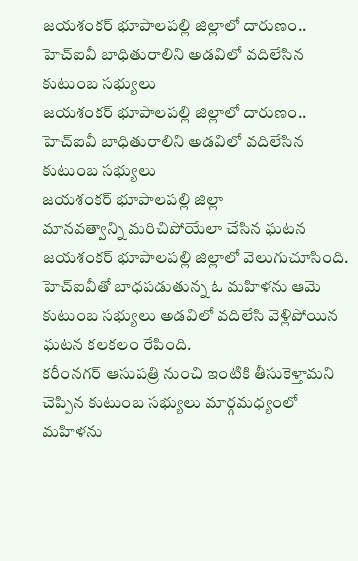జయశంకర్ భూపాలపల్లి జిల్లాలో దారుణం.. హెచ్ఐవీ బాధితురాలిని అడవిలో వదిలేసిన కుటుంబ సభ్యులు
జయశంకర్ భూపాలపల్లి జిల్లాలో దారుణం.. హెచ్ఐవీ బాధితురాలిని అడవిలో వదిలేసిన కుటుంబ సభ్యులు
జయశంకర్ భూపాలపల్లి జిల్లా
మానవత్వాన్ని మరిచిపోయేలా చేసిన ఘటన జయశంకర్ భూపాలపల్లి జిల్లాలో వెలుగుచూసింది. హెచ్ఐవీతో బాధపడుతున్న ఓ మహిళను ఆమె కుటుంబ సభ్యులు అడవిలో వదిలేసి వెళ్లిపోయిన ఘటన కలకలం రేపింది.
కరీంనగర్ ఆసుపత్రి నుంచి ఇంటికి తీసుకెళ్తామని చెప్పిన కుటుంబ సభ్యులు మార్గమధ్యంలో మహిళను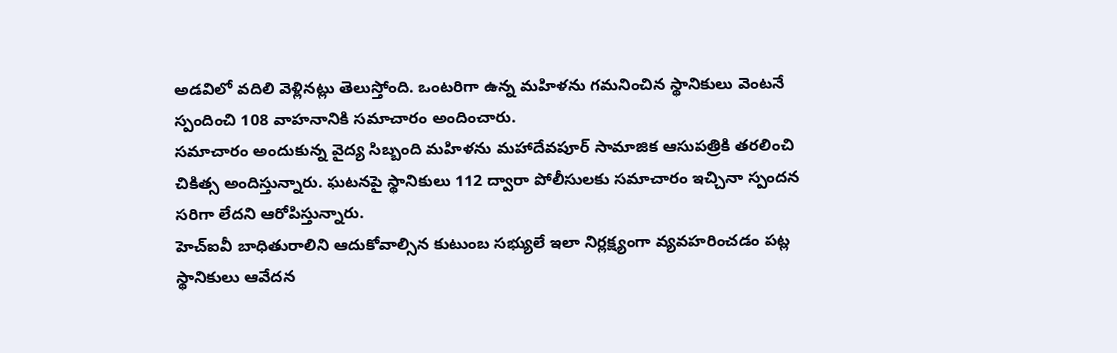అడవిలో వదిలి వెళ్లినట్లు తెలుస్తోంది. ఒంటరిగా ఉన్న మహిళను గమనించిన స్థానికులు వెంటనే స్పందించి 108 వాహనానికి సమాచారం అందించారు.
సమాచారం అందుకున్న వైద్య సిబ్బంది మహిళను మహాదేవపూర్ సామాజిక ఆసుపత్రికి తరలించి చికిత్స అందిస్తున్నారు. ఘటనపై స్థానికులు 112 ద్వారా పోలీసులకు సమాచారం ఇచ్చినా స్పందన సరిగా లేదని ఆరోపిస్తున్నారు.
హెచ్ఐవీ బాధితురాలిని ఆదుకోవాల్సిన కుటుంబ సభ్యులే ఇలా నిర్లక్ష్యంగా వ్యవహరించడం పట్ల స్థానికులు ఆవేదన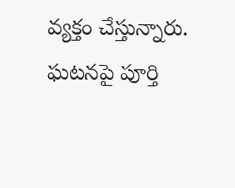వ్యక్తం చేస్తున్నారు. ఘటనపై పూర్తి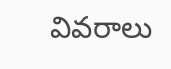వివరాలు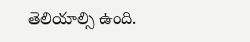తెలియాల్సి ఉంది.